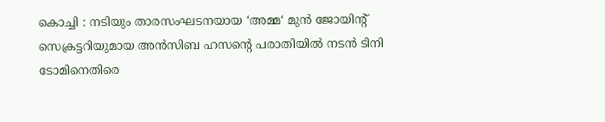കൊച്ചി : നടിയും താരസംഘടനയായ ‘അമ്മ‘ മുൻ ജോയിന്റ് സെക്രട്ടറിയുമായ അൻസിബ ഹസന്റെ പരാതിയിൽ നടൻ ടിനി ടോമിനെതിരെ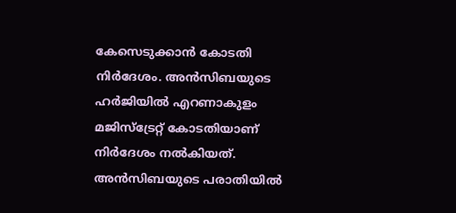കേസെടുക്കാൻ കോടതി നിർദേശം. അൻസിബയുടെ ഹർജിയിൽ എറണാകുളം മജിസ്ട്രേറ്റ് കോടതിയാണ് നിർദേശം നൽകിയത്.
അൻസിബയുടെ പരാതിയിൽ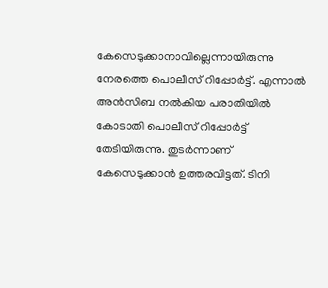കേസെടുക്കാനാവില്ലെന്നായിരുന്നു നേരത്തെ പൊലീസ് റിപ്പോർട്ട്. എന്നാൽ അൻസിബ നൽകിയ പരാതിയിൽ കോടാതി പൊലീസ് റിപ്പോർട്ട് തേടിയിരുന്നു. തുടർന്നാണ് കേസെടുക്കാൻ ഉത്തരവിട്ടത്. ടിനി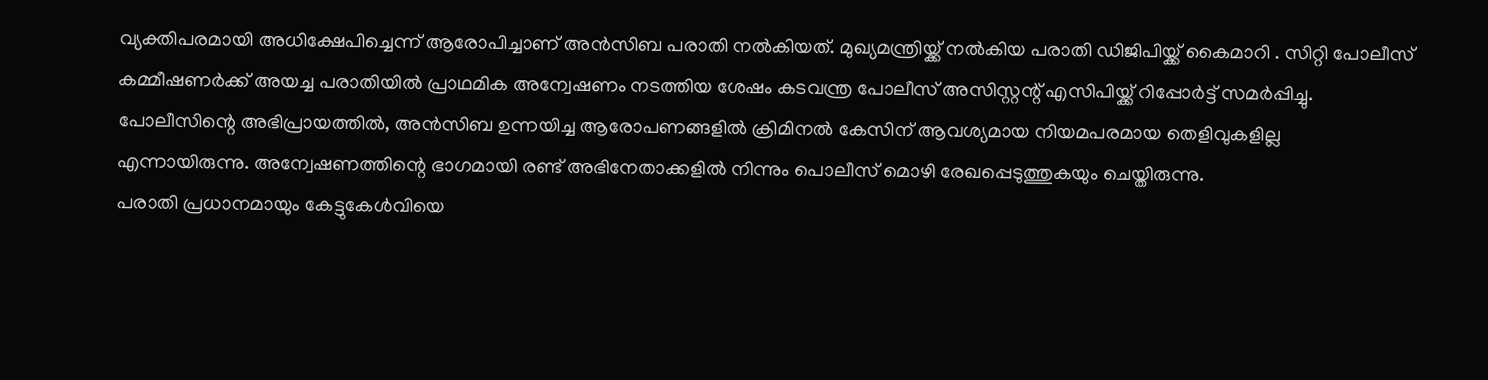വ്യക്തിപരമായി അധിക്ഷേപിച്ചെന്ന് ആരോപിച്ചാണ് അൻസിബ പരാതി നൽകിയത്. മുഖ്യമന്ത്രിയ്ക്ക് നൽകിയ പരാതി ഡിജിപിയ്ക്ക് കൈമാറി . സിറ്റി പോലീസ് കമ്മീഷണർക്ക് അയച്ച പരാതിയിൽ പ്രാഥമിക അന്വേഷണം നടത്തിയ ശേഷം കടവന്ത്ര പോലീസ് അസിസ്റ്റന്റ് എസിപിയ്ക്ക് റിപ്പോർട്ട് സമർപ്പിച്ചു.
പോലീസിന്റെ അഭിപ്രായത്തിൽ, അൻസിബ ഉന്നയിച്ച ആരോപണങ്ങളിൽ ക്രിമിനൽ കേസിന് ആവശ്യമായ നിയമപരമായ തെളിവുകളില്ല എന്നായിരുന്നു. അന്വേഷണത്തിന്റെ ഭാഗമായി രണ്ട് അഭിനേതാക്കളിൽ നിന്നും പൊലീസ് മൊഴി രേഖപ്പെടുത്തുകയും ചെയ്തിരുന്നു.
പരാതി പ്രധാനമായും കേട്ടുകേൾവിയെ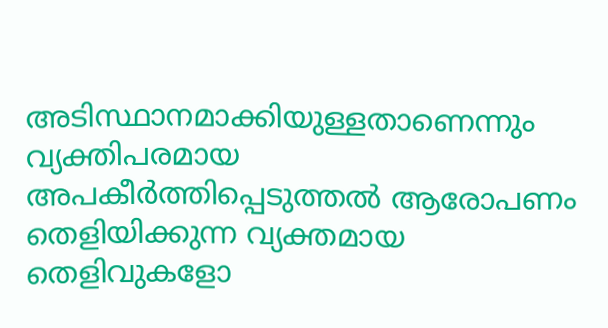അടിസ്ഥാനമാക്കിയുള്ളതാണെന്നും വ്യക്തിപരമായ അപകീർത്തിപ്പെടുത്തൽ ആരോപണം തെളിയിക്കുന്ന വ്യക്തമായ തെളിവുകളോ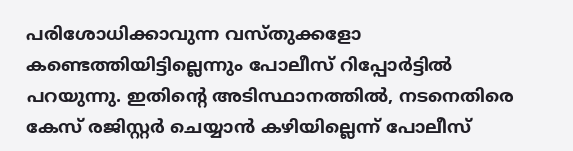പരിശോധിക്കാവുന്ന വസ്തുക്കളോ കണ്ടെത്തിയിട്ടില്ലെന്നും പോലീസ് റിപ്പോർട്ടിൽ പറയുന്നു. ഇതിന്റെ അടിസ്ഥാനത്തിൽ, നടനെതിരെ കേസ് രജിസ്റ്റർ ചെയ്യാൻ കഴിയില്ലെന്ന് പോലീസ്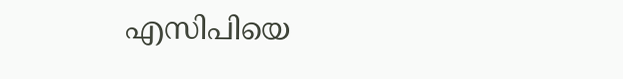എസിപിയെ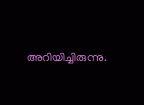അറിയിച്ചിരുന്നു.